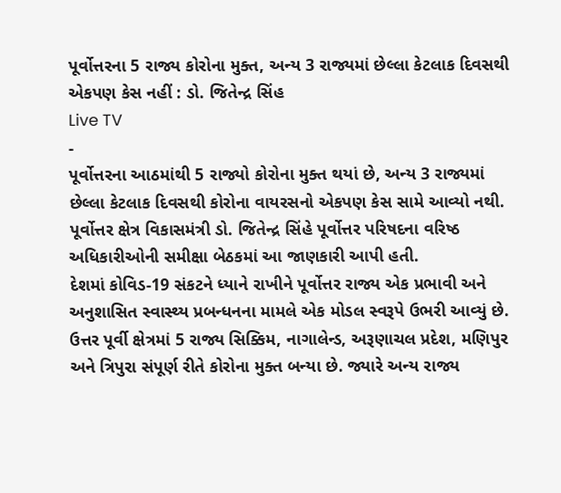પૂર્વોત્તરના 5 રાજ્ય કોરોના મુક્ત, અન્ય 3 રાજ્યમાં છેલ્લા કેટલાક દિવસથી એકપણ કેસ નહીં : ડો. જિતેન્દ્ર સિંહ
Live TV
-
પૂર્વોત્તરના આઠમાંથી 5 રાજ્યો કોરોના મુક્ત થયાં છે, અન્ય 3 રાજ્યમાં છેલ્લા કેટલાક દિવસથી કોરોના વાયરસનો એકપણ કેસ સામે આવ્યો નથી. પૂર્વોત્તર ક્ષેત્ર વિકાસમંત્રી ડો. જિતેન્દ્ર સિંહે પૂર્વોત્તર પરિષદના વરિષ્ઠ અધિકારીઓની સમીક્ષા બેઠકમાં આ જાણકારી આપી હતી.
દેશમાં કોવિડ-19 સંકટને ધ્યાને રાખીને પૂર્વોત્તર રાજ્ય એક પ્રભાવી અને અનુશાસિત સ્વાસ્થ્ય પ્રબન્ધનના મામલે એક મોડલ સ્વરૂપે ઉભરી આવ્યું છે. ઉત્તર પૂર્વી ક્ષેત્રમાં 5 રાજ્ય સિક્કિમ, નાગાલેન્ડ, અરૂણાચલ પ્રદેશ, મણિપુર અને ત્રિપુરા સંપૂર્ણ રીતે કોરોના મુક્ત બન્યા છે. જ્યારે અન્ય રાજ્ય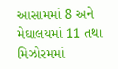આસામમાં 8 અને મેઘાલયમાં 11 તથા મિઝોરમમાં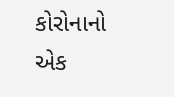કોરોનાનો એક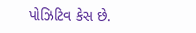પોઝિટિવ કેસ છે.